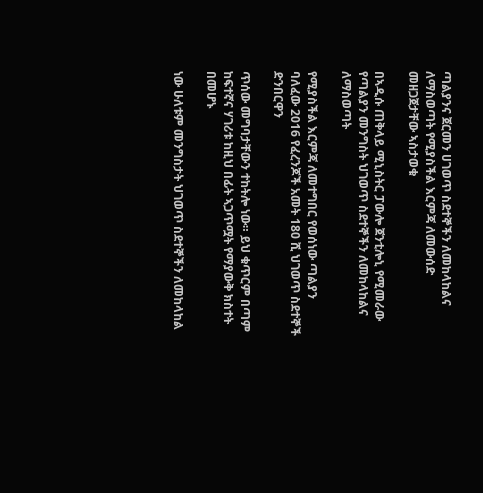ጣልያንና ጀርመን ሀገወጥ ስደተኞችን ለመከላከልና ለማስወጣት የሚያስችል እርምጃ ለመውሰድ መዘጋጀታቸው ኣስታወቁ

በኣዲሱ ጠቅላይ ሚኒስትር ፓውሎ ጀንቲሎኒ የሚመራው የጣልያን መንግስት ህገወጥ ስደተኞችን ለመከላከልና ለማስወጣት

የሚያስችል እርምጃ ለመተግበር የወሰነው ጣልያን ባለፈው 2016 የፈረንጆች አመት 180 ሺ ህገወጥ ስደተኞች ድንበርዋን

ጥሰው መግባታቸውን ተከትሎ ነው። ይህ ቁጥርም በጣም ከፍተኛና ሃገሪቱ ከዚህ በፊት ኣጋጥሟት የማያውቅ ክስተት በመሆኑ

ነው ሁለቱም መንግስታት ህገወጥ ስደተኞችን ለመከላከል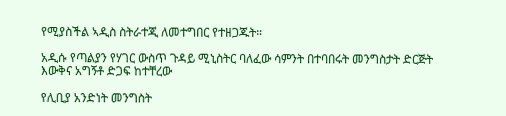የሚያስችል ኣዲስ ስትራተጂ ለመተግበር የተዘጋጁት።

አዲሱ የጣልያን የሃገር ውስጥ ጉዳይ ሚኒስትር ባለፈው ሳምንት በተባበሩት መንግስታት ድርጅት እውቅና አግኝቶ ድጋፍ ከተቸረው

የሊቢያ አንድነት መንግስት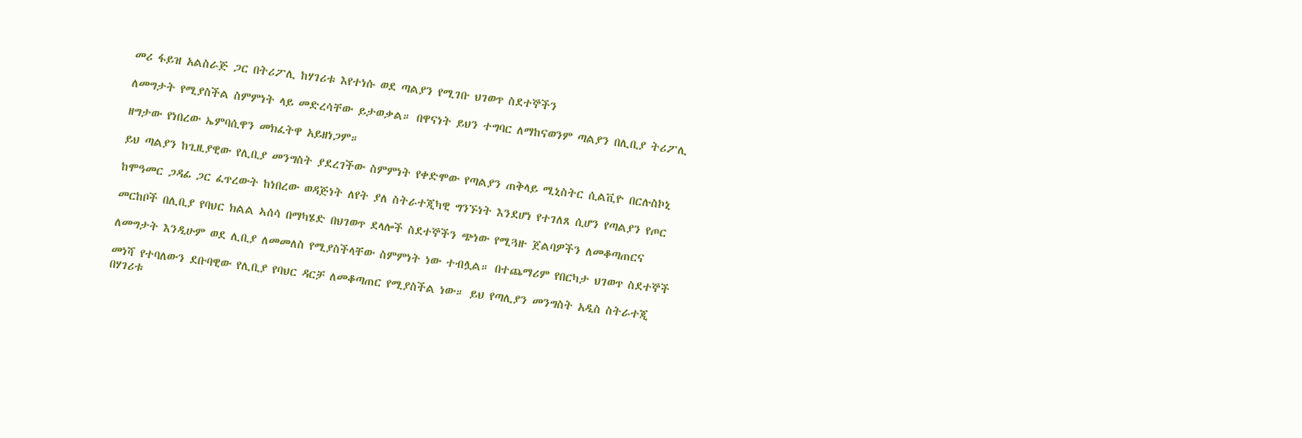መሪ ፋይዝ አልስራጅ ጋር በትሪፖሊ ከሃገሪቱ እየተነሱ ወደ ጣልያን የሚገቡ ህገወጥ ስደተኞችን

ለመግታት የሚያስችል ስምምነት ላይ መድረሳቸው ይታወቃል። በዋናነት ይህን ተግባር ለማከናወንም ጣልያን በሊቢያ ትሪፖሊ

ዘግታው የነበረው ኤምባሲዋን መክፈትዋ አይዘነጋም።

ይህ ጣልያን ከጊዚያዊው የሊቢያ መንግስት ያደረገችው ስምምነት የቀድሞው የጣልያን ጠቅላይ ሚኒስትር ሲልቪዮ በርሉስኮኒ

ከሞዓመር ጋዳፊ ጋር ፈጥረውት ከነበረው ወዳጅነት ለየት ያለ ስትራተጂካዊ ግንኙነት እንደሆነ የተገለጸ ሲሆን የጣልያን የጦር

መርከቦች በሊቢያ የባህር ክልል ኣሰሳ በማካሄድ በህገወጥ ደላሎች ስደተኞችን ጭነው የሚጓዙ ጀልባዎችን ለመቆጣጠርና

ለመግታት እንዲሁም ወደ ሊቢያ ለመመለስ የሚያስችላቸው ስምምነት ነው ተብሏል። በተጨማሪም የበርካታ ህገወጥ ስደተኞች

መነሻ የተባለውን ደቡባዊው የሊቢያ የባህር ዳርቻ ለመቆጣጠር የሚያስችል ነው። ይህ የጣሊያን መንግስት አዲስ ስትራተጂ በሃገሪቱ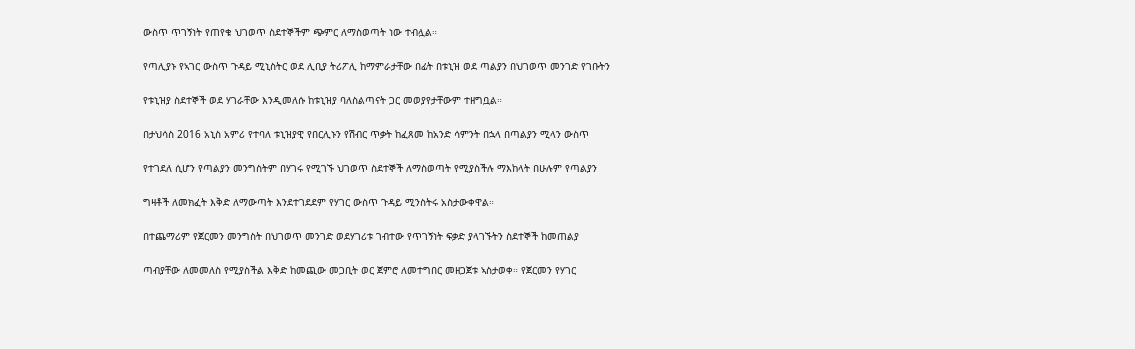ውስጥ ጥገኝነት የጠየቁ ህገወጥ ስደተኞችም ጭምር ለማስወጣት ነው ተብሏል።

የጣሊያኑ የኣገር ውስጥ ጉዳይ ሚኒስትር ወደ ሊቢያ ትሪፖሊ ከማምራታቸው በፊት በቱኒዝ ወደ ጣልያን በህገወጥ መንገድ የገቡትን

የቱኒዝያ ስደተኞች ወደ ሃገራቸው እንዲመለሱ ከቱኒዝያ ባለስልጣናት ጋር መወያየታቸውም ተዘግቧል።

በታህሳስ 2016 አኒስ አምሪ የተባለ ቱኒዝያዊ የበርሊኑን የሽብር ጥቃት ከፈጸመ ከአንድ ሳምንት በኋላ በጣልያን ሚላን ውስጥ

የተገደለ ሲሆን የጣልያን መንግስትም በሃገሩ የሚገኙ ህገወጥ ስደተኞች ለማስወጣት የሚያስችሉ ማእከላት በሁሉም የጣልያን

ግዛቶች ለመክፈት እቅድ ለማውጣት እንደተገደደም የሃገር ውስጥ ጉዳይ ሚንስትሩ አስታውቀዋል።

በተጨማሪም የጀርመን መንግስት በህገወጥ መንገድ ወደሃገሪቱ ገብተው የጥገኝነት ፍቃድ ያላገኙትን ስደተኞች ከመጠልያ

ጣብያቸው ለመመለስ የሚያስችል እቅድ ከመጪው መጋቢት ወር ጀምሮ ለመተግበር መዘጋጀቱ ኣስታወቀ። የጀርመን የሃገር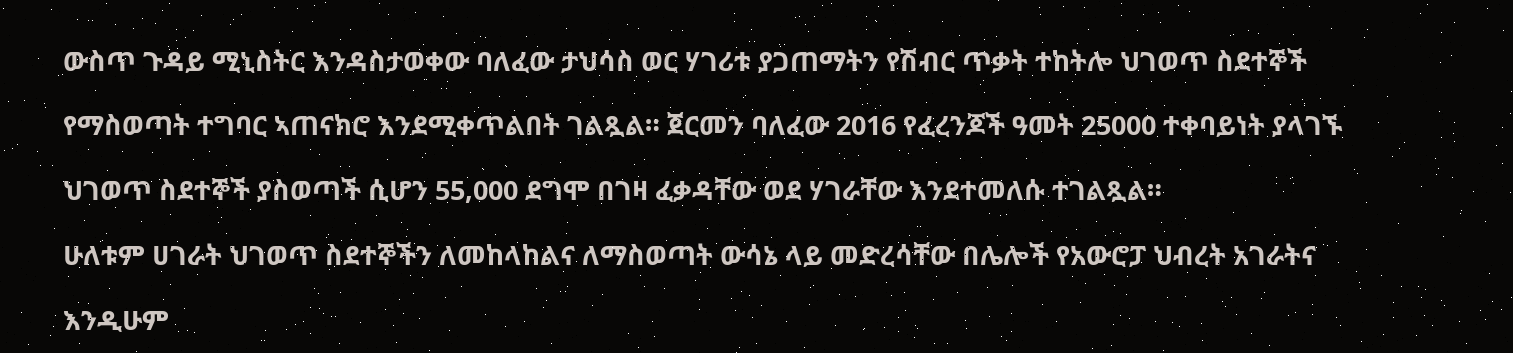ውስጥ ጉዳይ ሚኒስትር እንዳስታወቀው ባለፈው ታህሳስ ወር ሃገሪቱ ያጋጠማትን የሽብር ጥቃት ተከትሎ ህገወጥ ስደተኞች

የማስወጣት ተግባር ኣጠናክሮ እንደሚቀጥልበት ገልጿል። ጀርመን ባለፈው 2016 የፈረንጆች ዓመት 25000 ተቀባይነት ያላገኙ

ህገወጥ ስደተኞች ያስወጣች ሲሆን 55,000 ደግሞ በገዛ ፈቃዳቸው ወደ ሃገራቸው እንደተመለሱ ተገልጿል።

ሁለቱም ሀገራት ህገወጥ ስደተኞችን ለመከላከልና ለማስወጣት ውሳኔ ላይ መድረሳቸው በሌሎች የአውሮፓ ህብረት አገራትና

እንዲሁም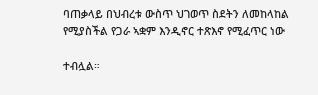ባጠቃላይ በህብረቱ ውስጥ ህገወጥ ስደትን ለመከላከል የሚያስችል የጋራ ኣቋም እንዲኖር ተጽእኖ የሚፈጥር ነው

ተብሏል።